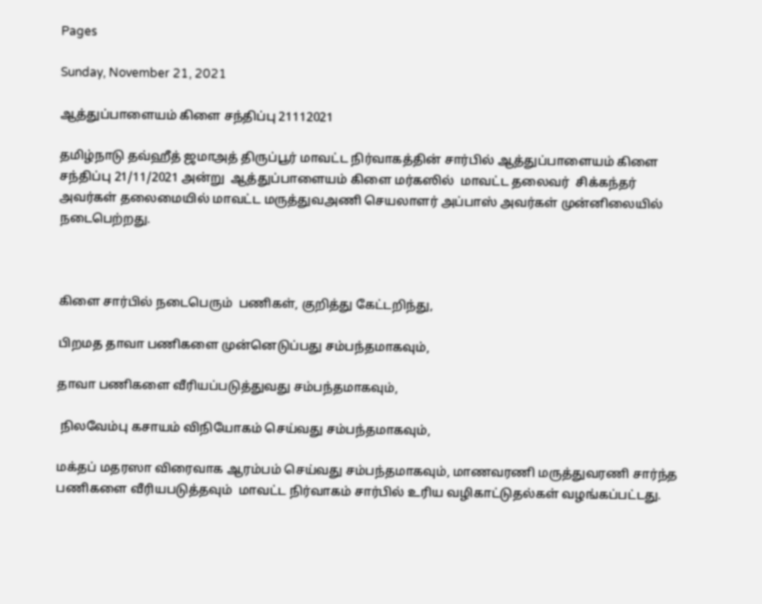Pages

Sunday, November 21, 2021

ஆத்துப்பாளையம் கிளை சந்திப்பு 21112021

தமிழ்நாடு தவ்ஹீத் ஜமாஅத் திருப்பூர் மாவட்ட நிர்வாகத்தின் சார்பில் ஆத்துப்பாளையம் கிளை சந்திப்பு 21/11/2021 அன்று  ஆத்துப்பாளையம் கிளை மர்கஸில்  மாவட்ட தலைவர்  சிக்கந்தர் அவர்கள் தலைமையில் மாவட்ட மருத்துவஅணி செயலாளர் அப்பாஸ் அவர்கள் முன்னிலையில் நடைபெற்றது.



கிளை சார்பில் நடைபெரும்  பணிகள், குறித்து கேட்டறிந்து,

பிறமத தாவா பணிகளை முன்னெடுப்பது சம்பந்தமாகவும்,

தாவா பணிகளை வீரியப்படுத்துவது சம்பந்தமாகவும்,

 நிலவேம்பு கசாயம் விநியோகம் செய்வது சம்பந்தமாகவும்,

மக்தப் மதரஸா விரைவாக ஆரம்பம் செய்வது சம்பந்தமாகவும், மாணவரணி மருத்துவரணி சார்ந்த பணிகளை வீரியபடுத்தவும்  மாவட்ட நிர்வாகம் சார்பில் உரிய வழிகாட்டுதல்கள் வழங்கப்பட்டது.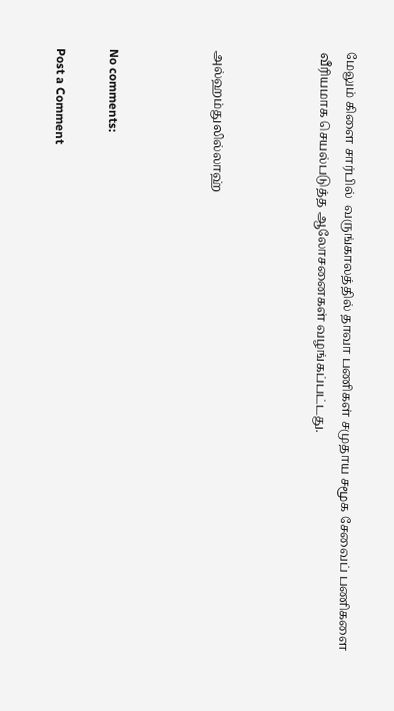மேலும் கிளை சார்பில்  வருங்காலத்தில் தாவா பணிகள் சமுதாய சமூக சேவைப் பணிகளை வீரியமாக செயல்படுத்த ஆலோசனைகள் வழங்கப்பட்டது.



அல்ஹம்துலில்லாஹ்



No comments:

Post a Comment